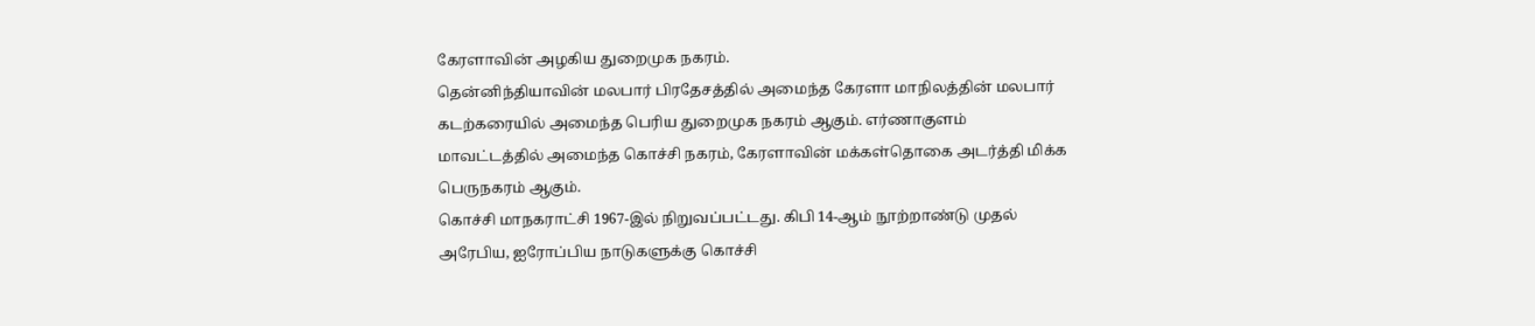கேரளாவின் அழகிய துறைமுக நகரம்.
தென்னிந்தியாவின் மலபார் பிரதேசத்தில் அமைந்த கேரளா மாநிலத்தின் மலபார் கடற்கரையில் அமைந்த பெரிய துறைமுக நகரம் ஆகும். எர்ணாகுளம் மாவட்டத்தில் அமைந்த கொச்சி நகரம், கேரளாவின் மக்கள்தொகை அடர்த்தி மிக்க பெருநகரம் ஆகும்.
கொச்சி மாநகராட்சி 1967-இல் நிறுவப்பட்டது. கிபி 14-ஆம் நூற்றாண்டு முதல் அரேபிய, ஐரோப்பிய நாடுகளுக்கு கொச்சி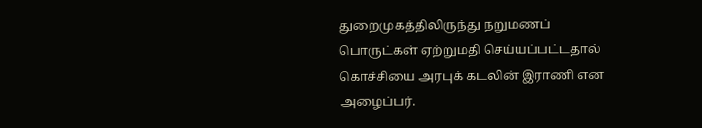துறைமுகத்திலிருந்து நறுமணப் பொருட்கள் ஏற்றுமதி செய்யப்பட்டதால் கொச்சியை அரபுக் கடலின் இராணி என அழைப்பர்.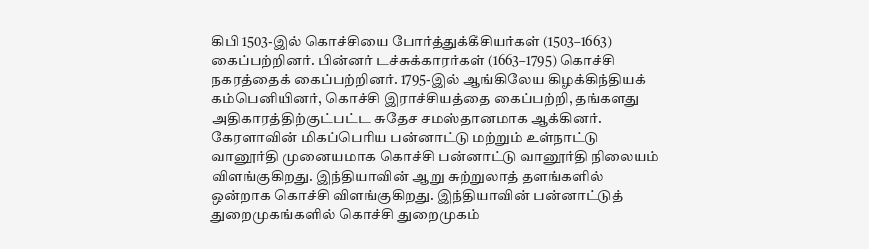கிபி 1503-இல் கொச்சியை போர்த்துக்கீசியர்கள் (1503–1663) கைப்பற்றினர். பின்னர் டச்சுக்காரர்கள் (1663–1795) கொச்சி நகரத்தைக் கைப்பற்றினர். 1795-இல் ஆங்கிலேய கிழக்கிந்தியக் கம்பெனியினர், கொச்சி இராச்சியத்தை கைப்பற்றி, தங்களது அதிகாரத்திற்குட்பட்ட சுதேச சமஸ்தானமாக ஆக்கினர்.
கேரளாவின் மிகப்பெரிய பன்னாட்டு மற்றும் உள்நாட்டு வானூர்தி முனையமாக கொச்சி பன்னாட்டு வானூர்தி நிலையம் விளங்குகிறது. இந்தியாவின் ஆறு சுற்றுலாத் தளங்களில் ஒன்றாக கொச்சி விளங்குகிறது. இந்தியாவின் பன்னாட்டுத் துறைமுகங்களில் கொச்சி துறைமுகம்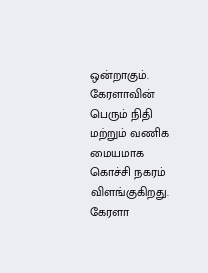ஒன்றாகும்.
கேரளாவின் பெரும் நிதி மற்றும் வணிக மையமாக கொச்சி நகரம் விளங்குகிறது. கேரளா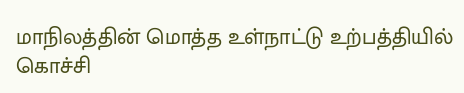மாநிலத்தின் மொத்த உள்நாட்டு உற்பத்தியில் கொச்சி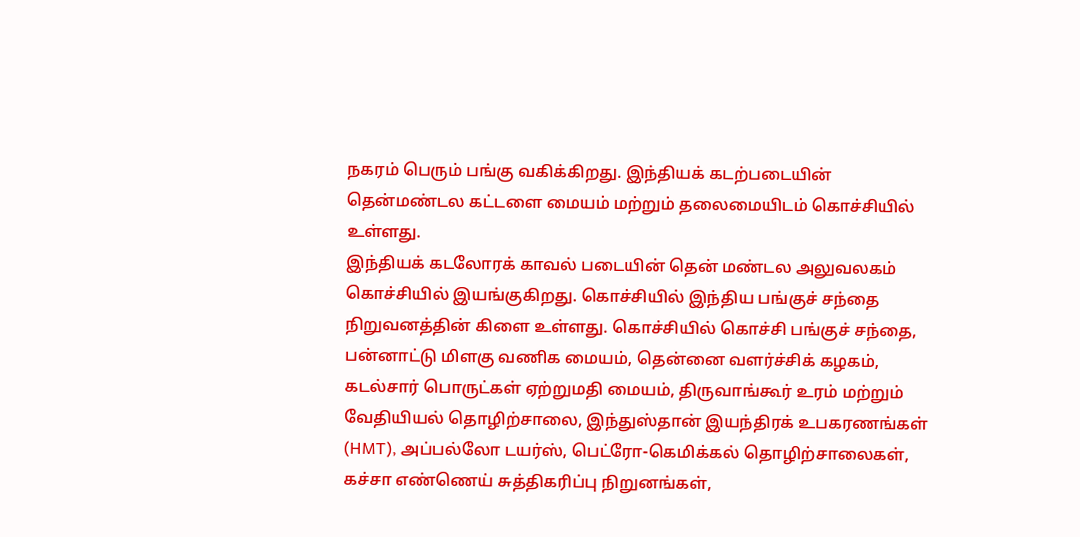நகரம் பெரும் பங்கு வகிக்கிறது. இந்தியக் கடற்படையின் தென்மண்டல கட்டளை மையம் மற்றும் தலைமையிடம் கொச்சியில் உள்ளது.
இந்தியக் கடலோரக் காவல் படையின் தென் மண்டல அலுவலகம் கொச்சியில் இயங்குகிறது. கொச்சியில் இந்திய பங்குச் சந்தை நிறுவனத்தின் கிளை உள்ளது. கொச்சியில் கொச்சி பங்குச் சந்தை, பன்னாட்டு மிளகு வணிக மையம், தென்னை வளர்ச்சிக் கழகம், கடல்சார் பொருட்கள் ஏற்றுமதி மையம், திருவாங்கூர் உரம் மற்றும் வேதியியல் தொழிற்சாலை, இந்துஸ்தான் இயந்திரக் உபகரணங்கள் (HMT), அப்பல்லோ டயர்ஸ், பெட்ரோ-கெமிக்கல் தொழிற்சாலைகள், கச்சா எண்ணெய் சுத்திகரிப்பு நிறுனங்கள்,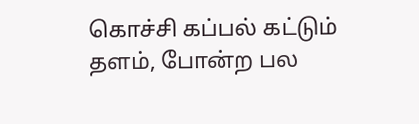கொச்சி கப்பல் கட்டும் தளம், போன்ற பல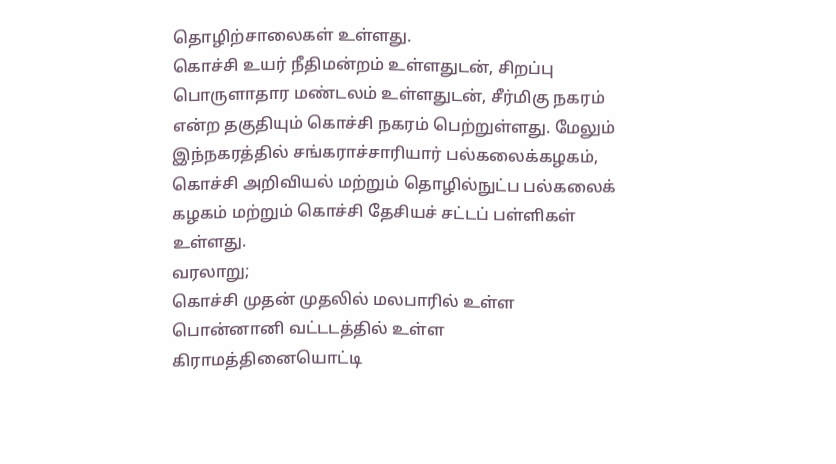தொழிற்சாலைகள் உள்ளது.
கொச்சி உயர் நீதிமன்றம் உள்ளதுடன், சிறப்பு பொருளாதார மண்டலம் உள்ளதுடன், சீர்மிகு நகரம் என்ற தகுதியும் கொச்சி நகரம் பெற்றுள்ளது. மேலும் இந்நகரத்தில் சங்கராச்சாரியார் பல்கலைக்கழகம், கொச்சி அறிவியல் மற்றும் தொழில்நுட்ப பல்கலைக் கழகம் மற்றும் கொச்சி தேசியச் சட்டப் பள்ளிகள் உள்ளது.
வரலாறு;
கொச்சி முதன் முதலில் மலபாரில் உள்ள பொன்னானி வட்டடத்தில் உள்ள கிராமத்தினையொட்டி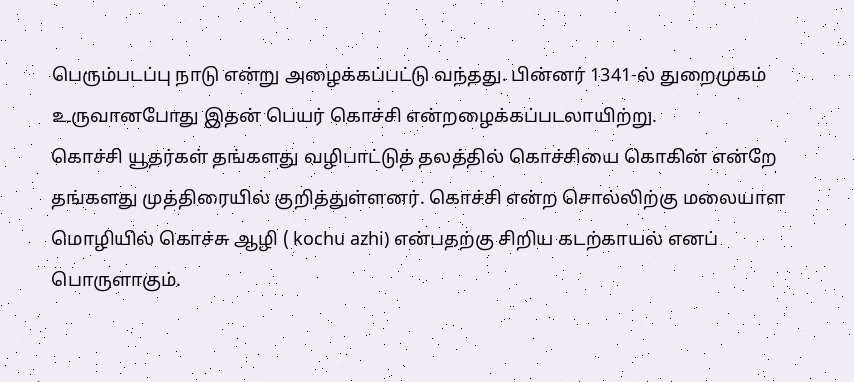பெரும்படப்பு நாடு என்று அழைக்கப்பட்டு வந்தது. பின்னர் 1341-ல் துறைமுகம் உருவானபோது இதன் பெயர் கொச்சி என்றழைக்கப்படலாயிற்று.
கொச்சி யூதர்கள் தங்களது வழிபாட்டுத் தலத்தில் கொச்சியை கொகின் என்றே தங்களது முத்திரையில் குறித்துள்ளனர். கொச்சி என்ற சொல்லிற்கு மலையாள மொழியில் கொச்சு ஆழி ( kochu azhi) என்பதற்கு சிறிய கடற்காயல் எனப் பொருளாகும்.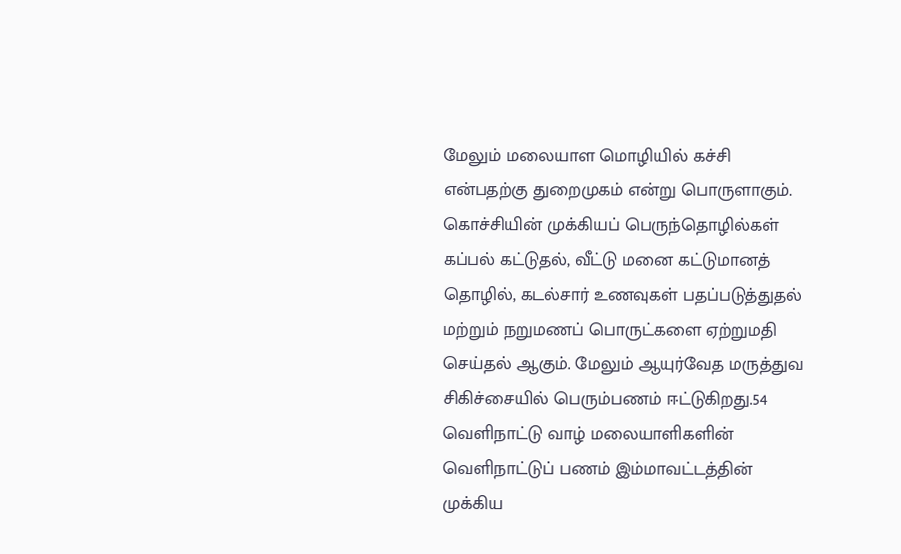மேலும் மலையாள மொழியில் கச்சி என்பதற்கு துறைமுகம் என்று பொருளாகும்.
கொச்சியின் முக்கியப் பெருந்தொழில்கள் கப்பல் கட்டுதல், வீட்டு மனை கட்டுமானத் தொழில், கடல்சார் உணவுகள் பதப்படுத்துதல் மற்றும் நறுமணப் பொருட்களை ஏற்றுமதி செய்தல் ஆகும். மேலும் ஆயுர்வேத மருத்துவ சிகிச்சையில் பெரும்பணம் ஈட்டுகிறது.54
வெளிநாட்டு வாழ் மலையாளிகளின் வெளிநாட்டுப் பணம் இம்மாவட்டத்தின் முக்கிய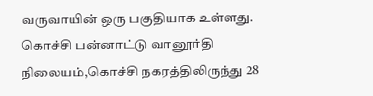வருவாயின் ஒரு பகுதியாக உள்ளது. கொச்சி பன்னாட்டு வானூர்தி நிலையம்,கொச்சி நகரத்திலிருந்து 28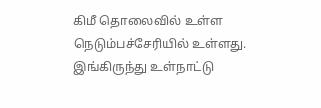கிமீ தொலைவில் உள்ள நெடும்பச்சேரியில் உள்ளது. இங்கிருந்து உள்நாட்டு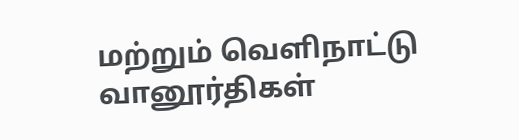மற்றும் வெளிநாட்டு வானூர்திகள்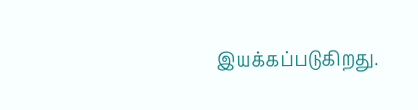இயக்கப்படுகிறது.